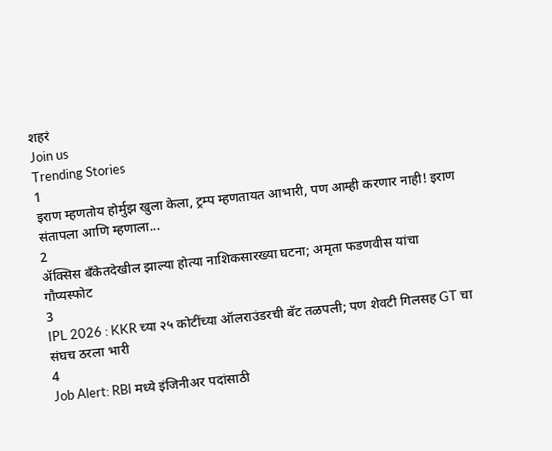शहरं
Join us
Trending Stories
1
इराण म्हणतोय होर्मुझ खुला केला, ट्रम्प म्हणतायत आभारी, पण आम्ही करणार नाही! इराण संतापला आणि म्हणाला...
2
ॲक्सिस बँकेतदेखील झाल्या होत्या नाशिकसारख्या घटना; अमृता फडणवीस यांचा गौप्यस्फोट
3
IPL 2026 : KKR च्या २५ कोटींच्या ऑलराउंडरची बॅट तळपली; पण शेवटी गिलसह GT चा संघच ठरला भारी
4
Job Alert: RBI मध्ये इंजिनीअर पदांसाठी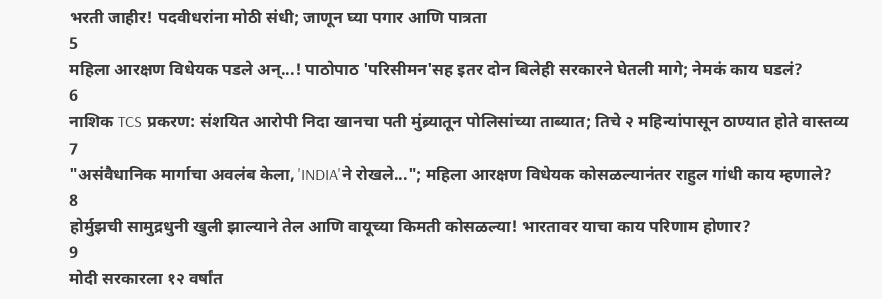भरती जाहीर! पदवीधरांना मोठी संधी; जाणून घ्या पगार आणि पात्रता
5
महिला आरक्षण विधेयक पडले अन्...! पाठोपाठ 'परिसीमन'सह इतर दोन बिलेही सरकारने घेतली मागे; नेमकं काय घडलं?
6
नाशिक TCS प्रकरण: संशयित आरोपी निदा खानचा पती मुंब्र्यातून पोलिसांच्या ताब्यात; तिचे २ महिन्यांपासून ठाण्यात होते वास्तव्य
7
"असंवैधानिक मार्गाचा अवलंब केला, 'INDIA'ने रोखले..."; महिला आरक्षण विधेयक कोसळल्यानंतर राहुल गांधी काय म्हणाले?
8
होर्मुझची सामुद्रधुनी खुली झाल्याने तेल आणि वायूच्या किमती कोसळल्या! भारतावर याचा काय परिणाम होणार?
9
मोदी सरकारला १२ वर्षांत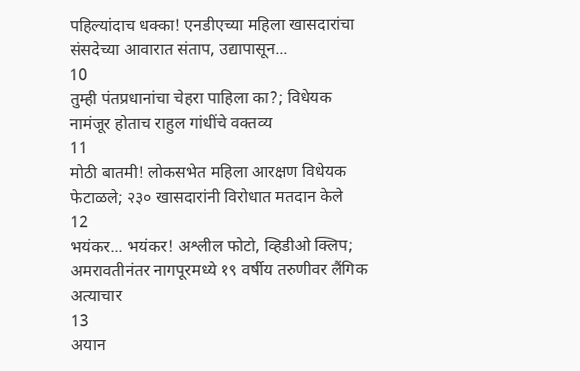पहिल्यांदाच धक्का! एनडीएच्या महिला खासदारांचा संसदेच्या आवारात संताप, उद्यापासून...
10
तुम्ही पंतप्रधानांचा चेहरा पाहिला का?; विधेयक नामंजूर होताच राहुल गांधींचे वक्तव्य
11
मोठी बातमी! लोकसभेत महिला आरक्षण विधेयक फेटाळले; २३० खासदारांनी विरोधात मतदान केले
12
भयंकर... भयंकर! अश्लील फोटो, व्हिडीओ क्लिप; अमरावतीनंतर नागपूरमध्ये १९ वर्षीय तरुणीवर लैंगिक अत्याचार
13
अयान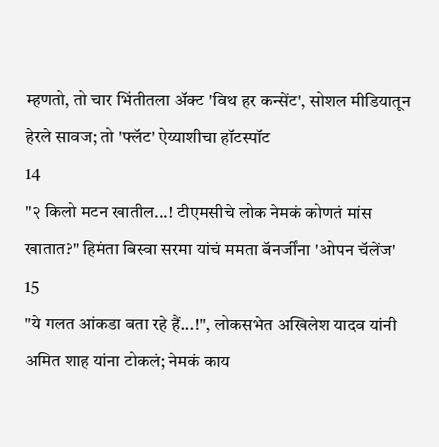म्हणतो, तो चार भिंतीतला अ‍ॅक्ट 'विथ हर कन्सेंट', सोशल मीडियातून हेरले सावज; तो 'फ्लॅट' ऐय्याशीचा हॉटस्पॉट
14
"२ किलो मटन खातील...! टीएमसीचे लोक नेमकं कोणतं मांस खातात?" हिमंता बिस्वा सरमा यांचं ममता बॅनर्जींना 'ओपन चॅलेंज'
15
"ये गलत आंकडा बता रहे हैं...!", लोकसभेत अखिलेश यादव यांनी अमित शाह यांना टोकलं; नेमकं काय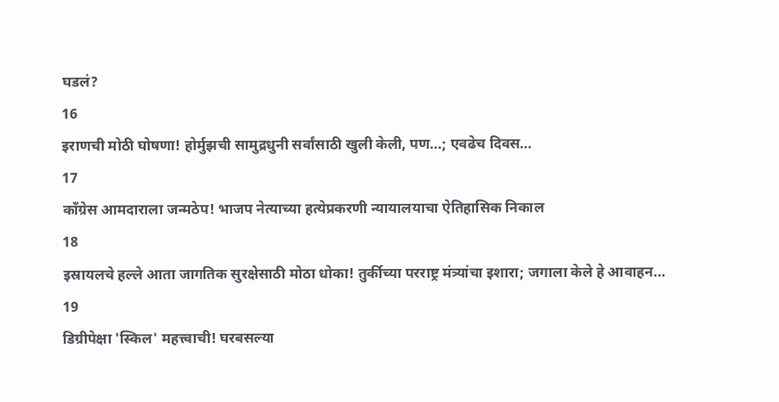घडलं?
16
इराणची मोठी घोषणा! होर्मुझची सामुद्रधुनी सर्वांसाठी खुली केली, पण...; एवढेच दिवस...
17
काँग्रेस आमदाराला जन्मठेप! भाजप नेत्याच्या हत्येप्रकरणी न्यायालयाचा ऐतिहासिक निकाल
18
इस्रायलचे हल्ले आता जागतिक सुरक्षेसाठी मोठा धोका! तुर्कीच्या परराष्ट्र मंत्र्यांचा इशारा; जगाला केले हे आवाहन...
19
डिग्रीपेक्षा 'स्किल' महत्त्वाची! घरबसल्या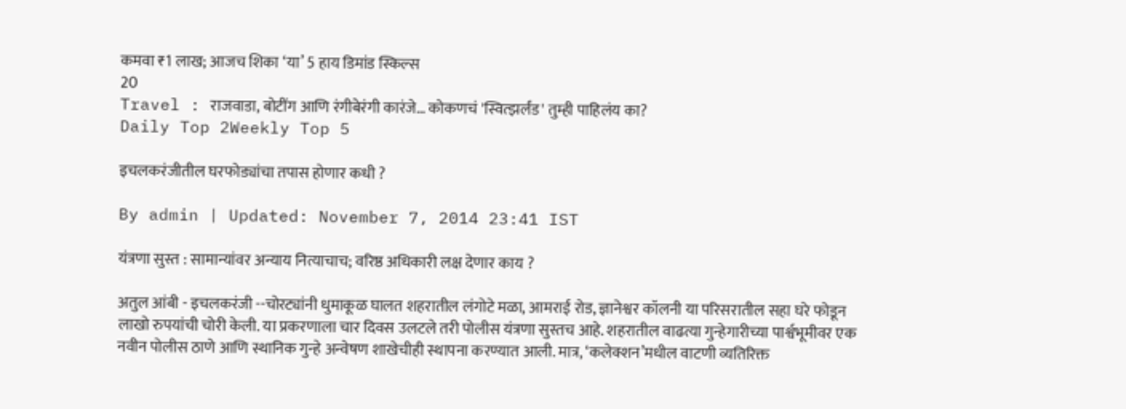कमवा ₹1 लाख; आजच शिका ‘या’ 5 हाय डिमांड स्किल्स
20
Travel : राजवाडा, बोटींग आणि रंगीबेरंगी कारंजे… कोकणचं 'स्वित्झर्लंड' तुम्ही पाहिलंय का?
Daily Top 2Weekly Top 5

इचलकरंजीतील घरफोड्यांचा तपास होणार कधी ?

By admin | Updated: November 7, 2014 23:41 IST

यंत्रणा सुस्त : सामान्यांवर अन्याय नित्याचाच; वरिष्ठ अधिकारी लक्ष देणार काय ?

अतुल आंबी - इचलकरंजी --चोरट्यांनी धुमाकूळ घालत शहरातील लंगोटे मळा, आमराई रोड, ज्ञानेश्वर कॉलनी या परिसरातील सहा घरे फोडून लाखो रुपयांची चोरी केली. या प्रकरणाला चार दिवस उलटले तरी पोलीस यंत्रणा सुस्तच आहे. शहरातील वाढत्या गुन्हेगारीच्या पार्श्वभूमीवर एक नवीन पोलीस ठाणे आणि स्थानिक गुन्हे अन्वेषण शाखेचीही स्थापना करण्यात आली. मात्र, ‘कलेक्शन’मधील वाटणी व्यतिरिक्त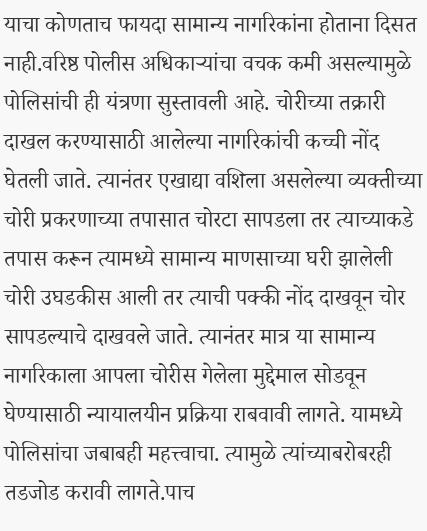याचा कोणताच फायदा सामान्य नागरिकांना होताना दिसत नाही.वरिष्ठ पोलीस अधिकाऱ्यांचा वचक कमी असल्यामुळे पोलिसांची ही यंत्रणा सुस्तावली आहे. चोरीच्या तक्रारी दाखल करण्यासाठी आलेल्या नागरिकांची कच्ची नोंद घेतली जाते. त्यानंतर एखाद्या वशिला असलेल्या व्यक्तीच्या चोरी प्रकरणाच्या तपासात चोरटा सापडला तर त्याच्याकडे तपास करून त्यामध्ये सामान्य माणसाच्या घरी झालेली चोरी उघडकीस आली तर त्याची पक्की नोंद दाखवून चोर सापडल्याचे दाखवले जाते. त्यानंतर मात्र या सामान्य नागरिकाला आपला चोरीस गेलेला मुद्देमाल सोडवून घेण्यासाठी न्यायालयीन प्रक्रिया राबवावी लागते. यामध्ये पोलिसांचा जबाबही महत्त्वाचा. त्यामुळे त्यांच्याबरोबरही तडजोड करावी लागते.पाच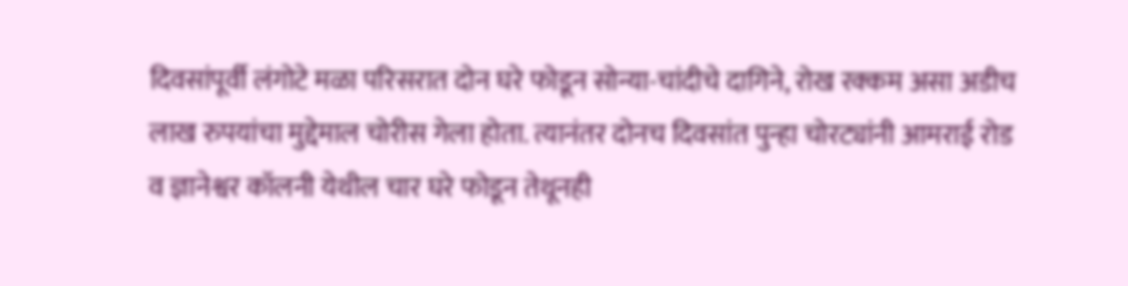दिवसांपूर्वी लंगोटे मळा परिसरात दोन घरे फोडून सोन्या-चांदीचे दागिने, रोख रक्कम असा अडीच लाख रुपयांचा मुद्देमाल चोरीस गेला होता. त्यानंतर दोनच दिवसांत पुन्हा चोरट्यांनी आमराई रोड व ज्ञानेश्वर कॉलनी येथील चार घरे फोडून तेथूनही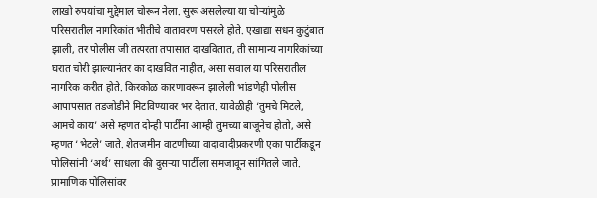लाखो रुपयांचा मुद्देमाल चोरून नेला. सुरू असलेल्या या चोऱ्यांमुळे परिसरातील नागरिकांत भीतीचे वातावरण पसरले होते. एखाद्या सधन कुटुंबात झाली, तर पोलीस जी तत्परता तपासात दाखवितात, ती सामान्य नागरिकांच्या घरात चोरी झाल्यानंतर का दाखवित नाहीत, असा सवाल या परिसरातील नागरिक करीत होते. किरकोळ कारणावरून झालेली भांडणेही पोलीस आपापसात तडजोडीने मिटविण्यावर भर देतात. यावेळीही ‘तुमचे मिटले, आमचे काय’ असे म्हणत दोन्ही पार्टींना आम्ही तुमच्या बाजूनेच होतो, असे म्हणत ‘भेटले’ जाते. शेतजमीन वाटणीच्या वादावादीप्रकरणी एका पार्टीकडून पोलिसांनी ‘अर्थ’ साधला की दुसऱ्या पार्टीला समजावून सांगितले जाते. प्रामाणिक पोलिसांवर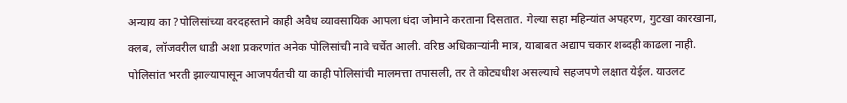अन्याय का ?पोलिसांच्या वरदहस्ताने काही अवैध व्यावसायिक आपला धंदा जोमाने करताना दिसतात. गेल्या सहा महिन्यांत अपहरण, गुटखा कारखाना, क्लब, लॉजवरील धाडी अशा प्रकरणांत अनेक पोलिसांची नावे चर्चेत आली. वरिष्ठ अधिकाऱ्यांनी मात्र, याबाबत अद्याप चकार शब्दही काढला नाही. पोलिसांत भरती झाल्यापासून आजपर्यंतची या काही पोलिसांची मालमत्ता तपासली, तर ते कोट्यधीश असल्याचे सहजपणे लक्षात येईल. याउलट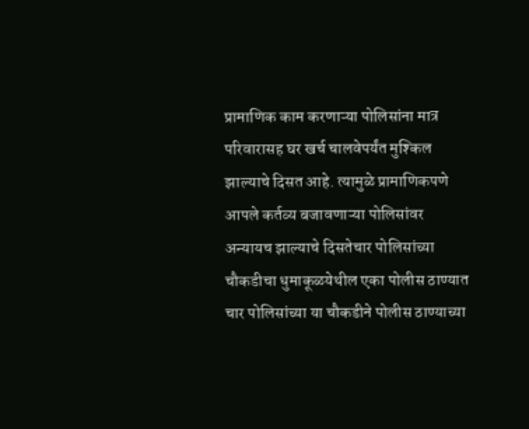प्रामाणिक काम करणाऱ्या पोलिसांना मात्र परिवारासह घर खर्च चालवेपर्यंत मुश्किल झाल्याचे दिसत आहे. त्यामुळे प्रामाणिकपणे आपले कर्तव्य बजावणाऱ्या पोलिसांवर अन्यायच झाल्याचे दिसतेचार पोलिसांच्या चौकडीचा धुमाकूळयेथील एका पोलीस ठाण्यात चार पोलिसांच्या या चौकडीने पोलीस ठाण्याच्या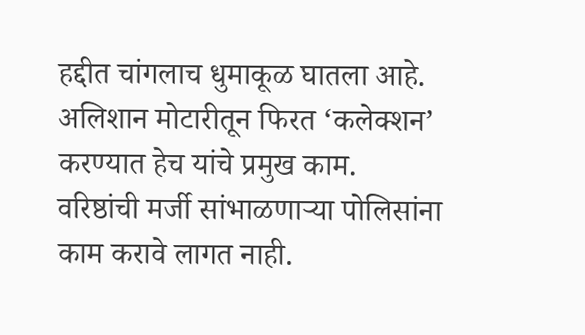हद्दीत चांगलाच धुमाकूळ घातला आहे. अलिशान मोटारीतून फिरत ‘कलेक्शन’ करण्यात हेच यांचे प्रमुख काम. वरिष्ठांची मर्जी सांभाळणाऱ्या पोलिसांना काम करावे लागत नाही.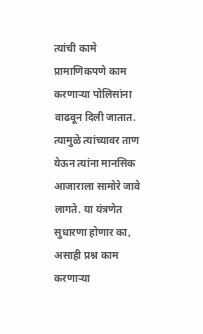त्यांची कामे प्रामाणिकपणे काम करणाऱ्या पोलिसांना वाढवून दिली जातात. त्यामुळे त्यांच्यावर ताण येऊन त्यांना मानसिक आजाराला सामोरे जावे लागते. या यंत्रणेत सुधारणा होणार का, असाही प्रश्न काम करणाऱ्या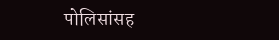पोलिसांसह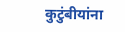कुटुंबीयांना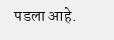पडला आहे.